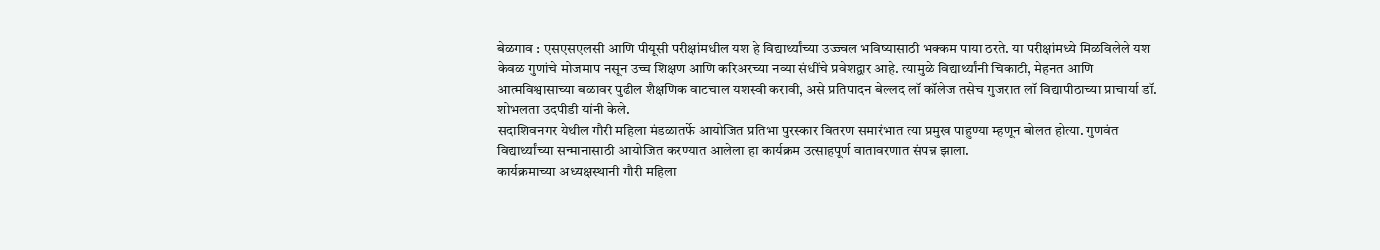बेळगाव : एसएसएलसी आणि पीयूसी परीक्षांमधील यश हे विद्यार्थ्यांच्या उज्ज्वल भविष्यासाठी भक्कम पाया ठरते. या परीक्षांमध्ये मिळविलेले यश केवळ गुणांचे मोजमाप नसून उच्च शिक्षण आणि करिअरच्या नव्या संधींचे प्रवेशद्वार आहे. त्यामुळे विद्यार्थ्यांनी चिकाटी, मेहनत आणि आत्मविश्वासाच्या बळावर पुढील शैक्षणिक वाटचाल यशस्वी करावी, असे प्रतिपादन बेल्लद लॉ कॉलेज तसेच गुजरात लॉ विद्यापीठाच्या प्राचार्या डॉ. शोभलता उदपीडी यांनी केले.
सदाशिवनगर येथील गौरी महिला मंडळातर्फे आयोजित प्रतिभा पुरस्कार वितरण समारंभात त्या प्रमुख पाहुण्या म्हणून बोलत होत्या. गुणवंत विद्यार्थ्यांच्या सन्मानासाठी आयोजित करण्यात आलेला हा कार्यक्रम उत्साहपूर्ण वातावरणात संपन्न झाला.
कार्यक्रमाच्या अध्यक्षस्थानी गौरी महिला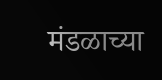मंडळाच्या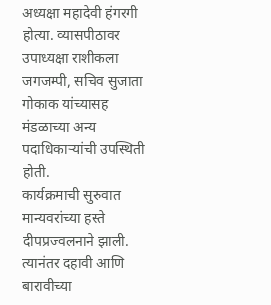अध्यक्षा महादेवी हंगरगी होत्या. व्यासपीठावर उपाध्यक्षा राशीकला जगजम्पी, सचिव सुजाता गोकाक यांच्यासह मंडळाच्या अन्य पदाधिकाऱ्यांची उपस्थिती होती.
कार्यक्रमाची सुरुवात मान्यवरांच्या हस्ते दीपप्रज्वलनाने झाली. त्यानंतर दहावी आणि बारावीच्या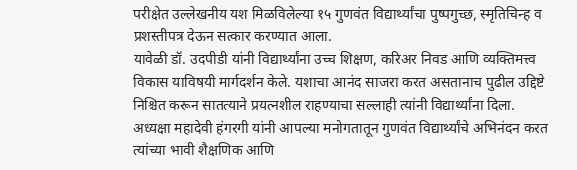परीक्षेत उल्लेखनीय यश मिळविलेल्या १५ गुणवंत विद्यार्थ्यांचा पुष्पगुच्छ, स्मृतिचिन्ह व प्रशस्तीपत्र देऊन सत्कार करण्यात आला.
यावेळी डॉ. उदपीडी यांनी विद्यार्थ्यांना उच्च शिक्षण, करिअर निवड आणि व्यक्तिमत्त्व विकास याविषयी मार्गदर्शन केले. यशाचा आनंद साजरा करत असतानाच पुढील उद्दिष्टे निश्चित करून सातत्याने प्रयत्नशील राहण्याचा सल्लाही त्यांनी विद्यार्थ्यांना दिला.
अध्यक्षा महादेवी हंगरगी यांनी आपल्या मनोगतातून गुणवंत विद्यार्थ्यांचे अभिनंदन करत त्यांच्या भावी शैक्षणिक आणि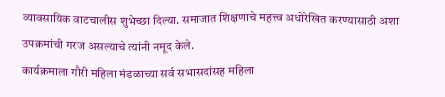व्यावसायिक वाटचालीस शुभेच्छा दिल्या. समाजात शिक्षणाचे महत्त्व अधोरेखित करण्यासाठी अशा उपक्रमांची गरज असल्याचे त्यांनी नमूद केले.
कार्यक्रमाला गौरी महिला मंडळाच्या सर्व सभासदांसह महिला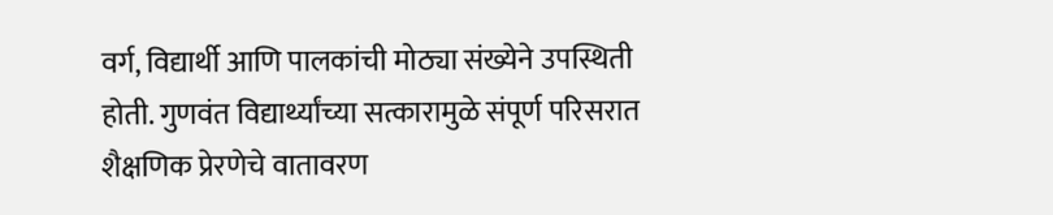वर्ग, विद्यार्थी आणि पालकांची मोठ्या संख्येने उपस्थिती होती. गुणवंत विद्यार्थ्यांच्या सत्कारामुळे संपूर्ण परिसरात शैक्षणिक प्रेरणेचे वातावरण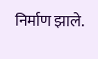निर्माण झाले.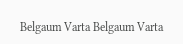Belgaum Varta Belgaum Varta